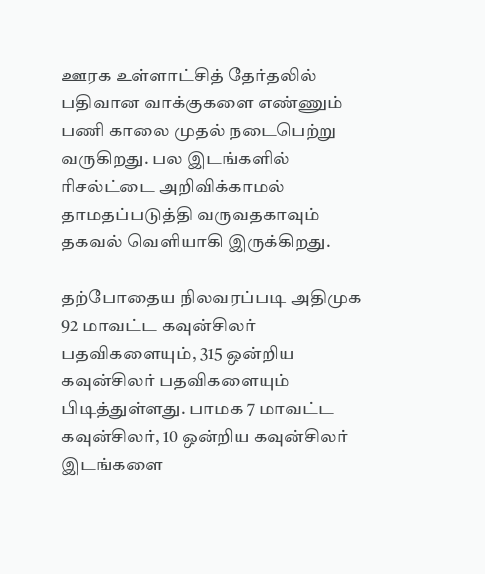ஊரக உள்ளாட்சித் தேர்தலில் பதிவான வாக்குகளை எண்ணும் பணி காலை முதல் நடைபெற்று வருகிறது. பல இடங்களில்  ரிசல்ட்டை அறிவிக்காமல் தாமதப்படுத்தி வருவதகாவும் தகவல் வெளியாகி இருக்கிறது.

தற்போதைய நிலவரப்படி அதிமுக 92 மாவட்ட கவுன்சிலர் பதவிகளையும், 315 ஒன்றிய கவுன்சிலர் பதவிகளையும் பிடித்துள்ளது. பாமக 7 மாவட்ட கவுன்சிலர், 10 ஒன்றிய கவுன்சிலர் இடங்களை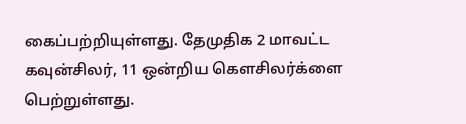கைப்பற்றியுள்ளது. தேமுதிக 2 மாவட்ட கவுன்சிலர், 11 ஒன்றிய கௌசிலர்க்ளை பெற்றுள்ளது.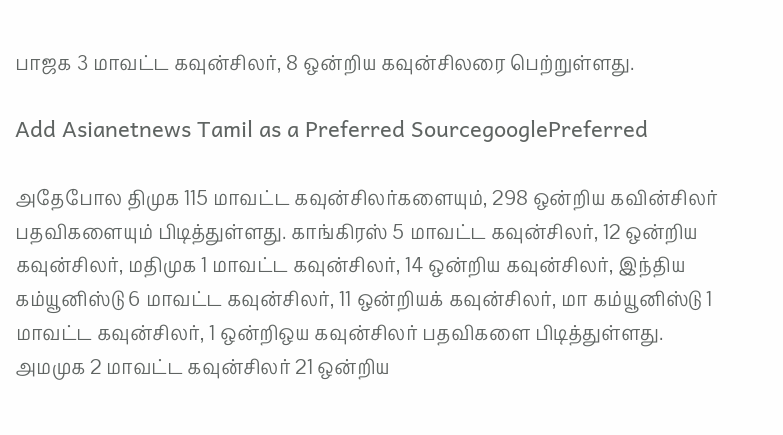பாஜக 3 மாவட்ட கவுன்சிலர், 8 ஒன்றிய கவுன்சிலரை பெற்றுள்ளது.

Add Asianetnews Tamil as a Preferred SourcegooglePreferred

அதேபோல திமுக 115 மாவட்ட கவுன்சிலர்களையும், 298 ஒன்றிய கவின்சிலர் பதவிகளையும் பிடித்துள்ளது. காங்கிரஸ் 5 மாவட்ட கவுன்சிலர், 12 ஒன்றிய கவுன்சிலர், மதிமுக 1 மாவட்ட கவுன்சிலர், 14 ஒன்றிய கவுன்சிலர், இந்திய கம்யூனிஸ்டு 6 மாவட்ட கவுன்சிலர், 11 ஒன்றியக் கவுன்சிலர், மா கம்யூனிஸ்டு 1 மாவட்ட கவுன்சிலர், 1 ஒன்றிஒய கவுன்சிலர் பதவிகளை பிடித்துள்ளது. அமமுக 2 மாவட்ட கவுன்சிலர் 21 ஒன்றிய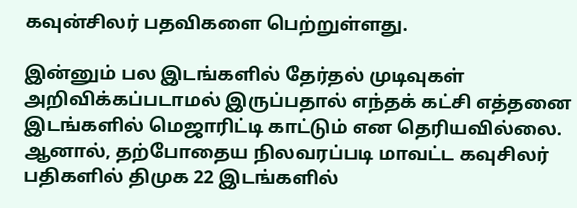கவுன்சிலர் பதவிகளை பெற்றுள்ளது.

இன்னும் பல இடங்களில் தேர்தல் முடிவுகள் அறிவிக்கப்படாமல் இருப்பதால் எந்தக் கட்சி எத்தனை இடங்களில் மெஜாரிட்டி காட்டும் என தெரியவில்லை. ஆனால், தற்போதைய நிலவரப்படி மாவட்ட கவுசிலர் பதிகளில் திமுக 22 இடங்களில்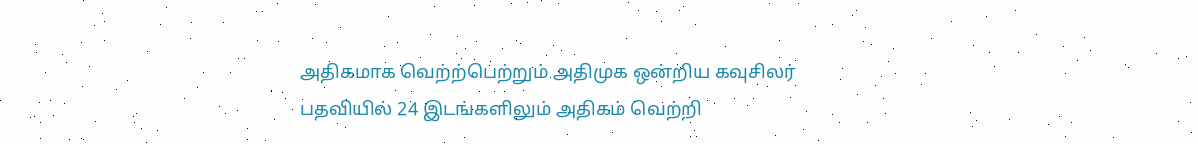அதிகமாக வெற்ற்பெற்றும் அதிமுக ஒன்றிய கவுசிலர் பதவியில் 24 இடங்களிலும் அதிகம் வெற்றி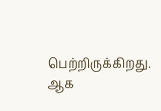பெற்றிருக்கிறது. ஆக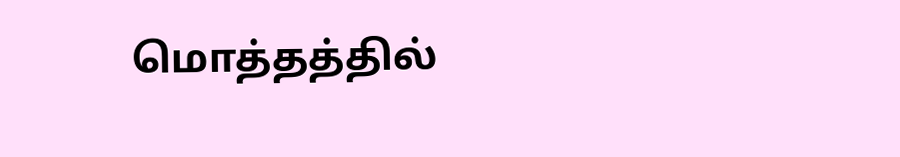மொத்தத்தில்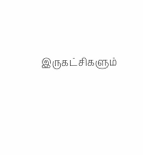இருகட்சிகளும்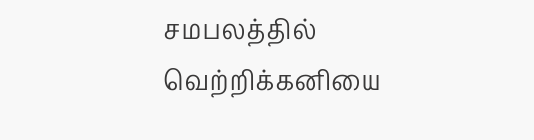சமபலத்தில் வெற்றிக்கனியை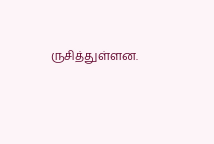ருசித்துள்ளன.